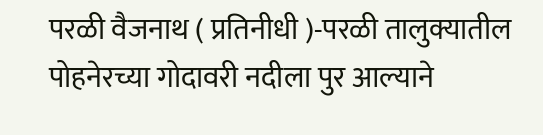परळी वैजनाथ ( प्रतिनीधी )-परळी तालुक्यातील पोहनेरच्या गोदावरी नदीला पुर आल्याने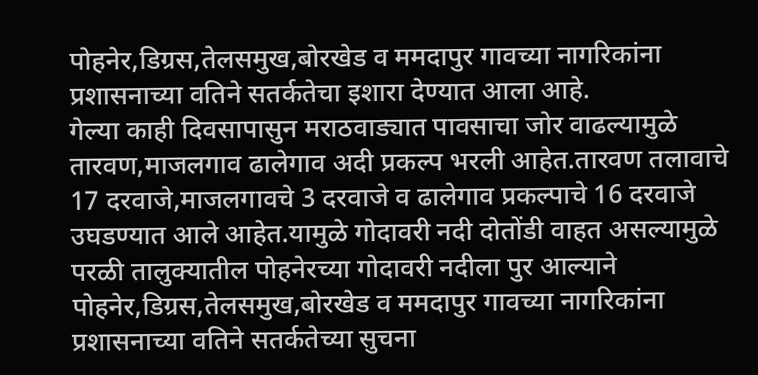पोहनेर,डिग्रस,तेलसमुख,बोरखेड व ममदापुर गावच्या नागरिकांना प्रशासनाच्या वतिने सतर्कतेचा इशारा देण्यात आला आहे.
गेल्या काही दिवसापासुन मराठवाड्यात पावसाचा जोर वाढल्यामुळे तारवण,माजलगाव ढालेगाव अदी प्रकल्प भरली आहेत.तारवण तलावाचे 17 दरवाजे,माजलगावचे 3 दरवाजे व ढालेगाव प्रकल्पाचे 16 दरवाजे उघडण्यात आले आहेत.यामुळे गोदावरी नदी दोतोंडी वाहत असल्यामुळे परळी तालुक्यातील पोहनेरच्या गोदावरी नदीला पुर आल्याने पोहनेर,डिग्रस,तेलसमुख,बोरखेड व ममदापुर गावच्या नागरिकांना प्रशासनाच्या वतिने सतर्कतेच्या सुचना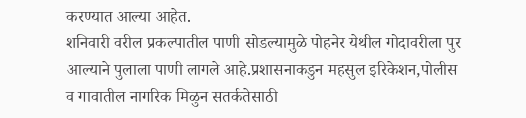करण्यात आल्या आहेत.
शनिवारी वरील प्रकल्पातील पाणी सोडल्यामुळे पोहनेर येथील गोदावरीला पुर आल्याने पुलाला पाणी लागले आहे.प्रशासनाकडुन महसुल इरिकेशन,पोलीस व गावातील नागरिक मिळुन सतर्कतेसाठी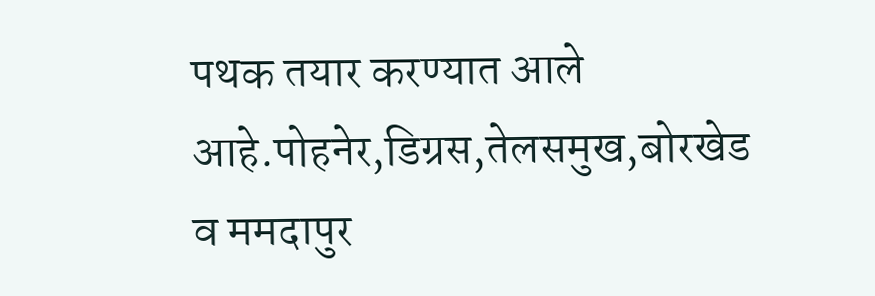पथक तयार करण्यात आले आहे.पोहनेर,डिग्रस,तेलसमुख,बोरखेड व ममदापुर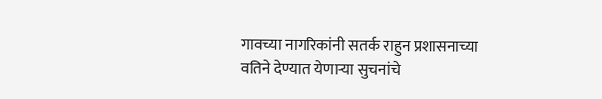गावच्या नागरिकांनी सतर्क राहुन प्रशासनाच्या वतिने देण्यात येणाऱ्या सुचनांचे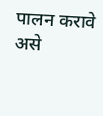पालन करावे असे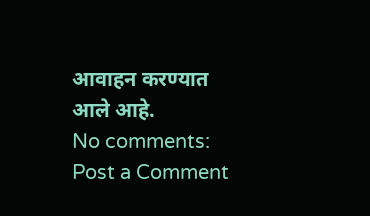आवाहन करण्यात आले आहे.
No comments:
Post a Comment